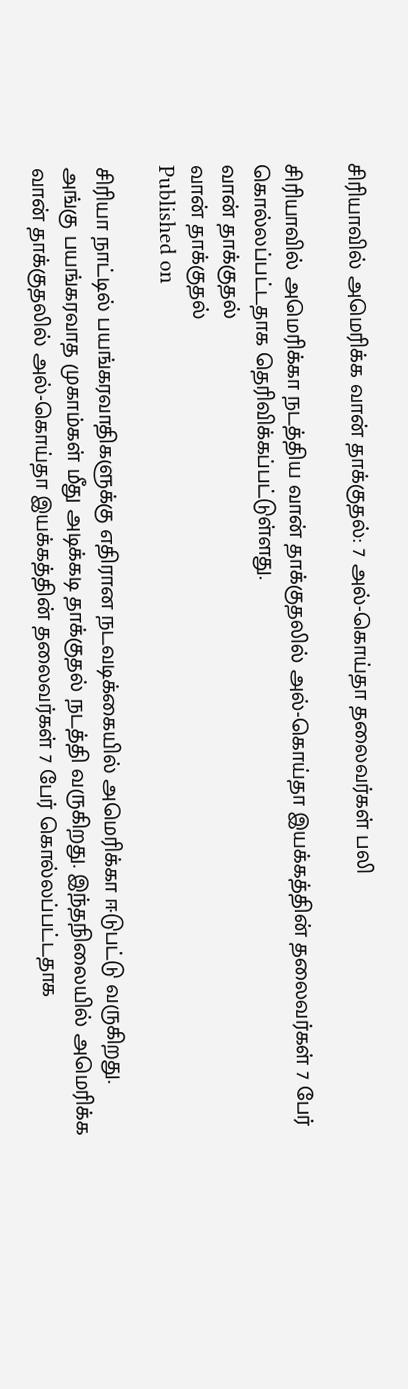சிரியாவில் அமெரிக்க வான் தாக்குதல்: 7 அல்-கொய்தா தலைவர்கள் பலி

சிரியாவில் அமெரிக்கா நடத்திய வான் தாக்குதலில் அல்-கொய்தா இயக்கத்தின் தலைவர்கள் 7 பேர் கொல்லப்பட்டதாக தெரிவிக்கப்பட்டுள்ளது.
வான் தாக்குதல்
வான் தாக்குதல்
Published on

சிரியா நாட்டில் பயங்கரவாதிகளுக்கு எதிரான நடவடிக்கையில் அமெரிக்கா ஈடுபட்டு வருகிறது. அங்கு பயங்கரவாத முகாம்கள் மீது அடிக்கடி தாக்குதல் நடத்தி வருகிறது. இந்தநிலையில் அமெரிக்க வான் தாக்குதலில் அல்-கொய்தா இயக்கத்தின் தலைவர்கள் 7 பேர் கொல்லப்பட்டதாக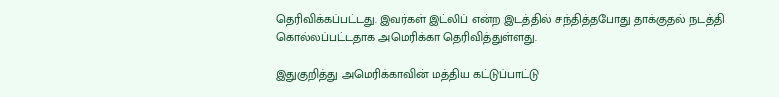தெரிவிக்கப்பட்டது. இவர்கள் இட்லிப் என்ற இடத்தில் சந்தித்தபோது தாக்குதல் நடத்தி கொல்லப்பட்டதாக அமெரிக்கா தெரிவித்துள்ளது.

இதுகுறித்து அமெரிக்காவின் மத்திய கட்டுப்பாட்டு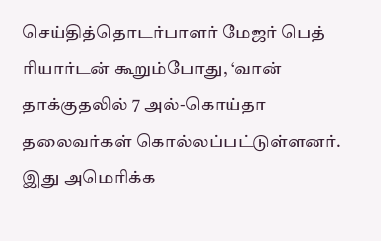செய்தித்தொடர்பாளர் மேஜர் பெத் ரியார்டன் கூறும்போது, ‘வான் தாக்குதலில் 7 அல்-கொய்தா தலைவர்கள் கொல்லப்பட்டுள்ளனர். இது அமெரிக்க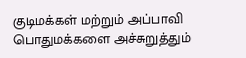குடிமக்கள் மற்றும் அப்பாவி பொதுமக்களை அச்சுறுத்தும்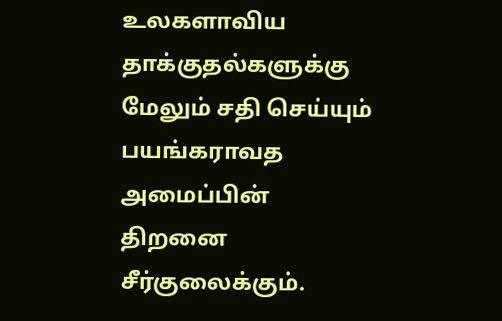உலகளாவிய தாக்குதல்களுக்கு மேலும் சதி செய்யும் பயங்கராவத அமைப்பின் திறனை சீர்குலைக்கும்.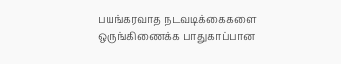பயங்கரவாத நடவடிக்கைகளை ஒருங்கிணைக்க பாதுகாப்பான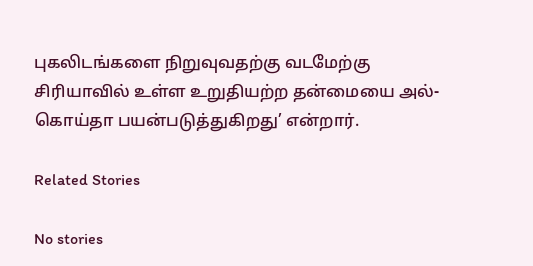புகலிடங்களை நிறுவுவதற்கு வடமேற்கு சிரியாவில் உள்ள உறுதியற்ற தன்மையை அல்-கொய்தா பயன்படுத்துகிறது’ என்றார்.

Related Stories

No stories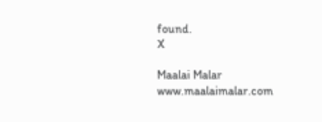found.
X

Maalai Malar
www.maalaimalar.com